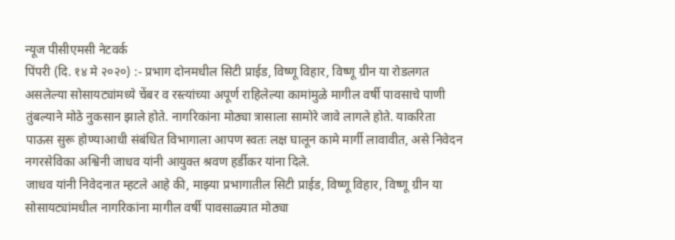न्यूज पीसीएमसी नेटवर्क
पिंपरी (दि. १४ मे २०२०) :- प्रभाग दोनमधील सिटी प्राईड, विष्णू विहार, विष्णू ग्रीन या रोडलगत असलेल्या सोसायट्यांमध्ये चेंबर व रस्त्यांच्या अपूर्ण राहिलेल्या कामांमुळे मागील वर्षी पावसाचे पाणी तुंबल्याने मोठे नुकसान झाले होते. नागरिकांना मोठ्या त्रासाला सामोरे जावे लागले होते. याकरिता पाऊस सुरू होण्याआधी संबंधित विभागाला आपण स्वतः लक्ष घालून कामे मार्गी लावावीत, असे निवेदन नगरसेविका अश्विनी जाधव यांनी आयुक्त श्रवण हर्डीकर यांना दिले.
जाधव यांनी निवेदनात म्हटले आहे की, माझ्या प्रभागातील सिटी प्राईड, विष्णू विहार, विष्णू ग्रीन या सोसायट्यांमधील नागरिकांना मागील वर्षी पावसाळ्यात मोठ्या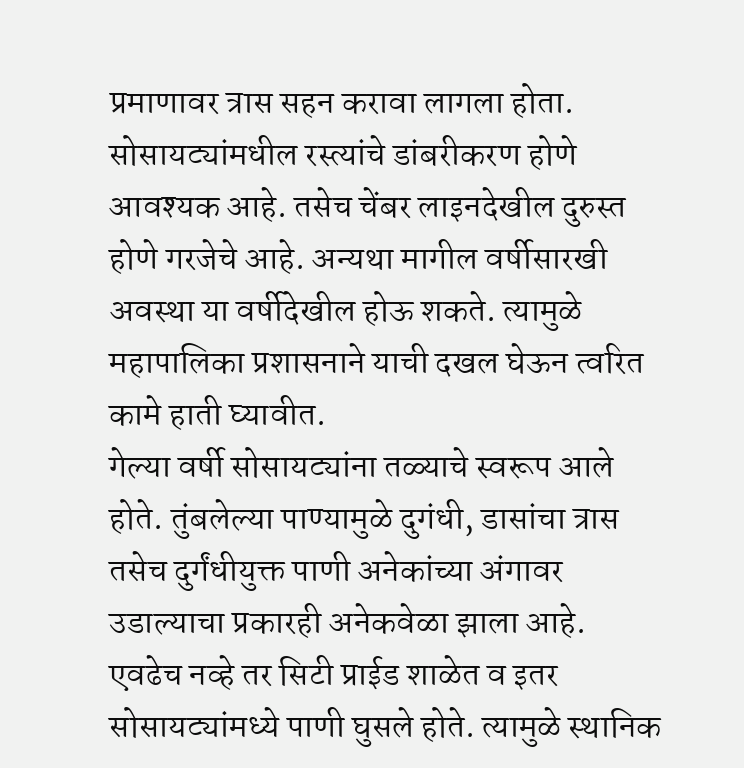प्रमाणावर त्रास सहन करावा लागला होता. सोसायट्यांमधील रस्त्यांचे डांबरीकरण होणे आवश्यक आहे. तसेच चेंबर लाइनदेखील दुरुस्त होणे गरजेचे आहे. अन्यथा मागील वर्षीसारखी अवस्था या वर्षीदेखील होऊ शकते. त्यामुळे महापालिका प्रशासनाने याची दखल घेऊन त्वरित कामे हाती घ्यावीत.
गेल्या वर्षी सोसायट्यांना तळ्याचे स्वरूप आले होते. तुंबलेल्या पाण्यामुळे दुगंधी, डासांचा त्रास तसेच दुर्गंधीयुक्त पाणी अनेकांच्या अंगावर उडाल्याचा प्रकारही अनेकवेळा झाला आहे. एवढेच नव्हे तर सिटी प्राईड शाळेत व इतर सोसायट्यांमध्ये पाणी घुसले होते. त्यामुळे स्थानिक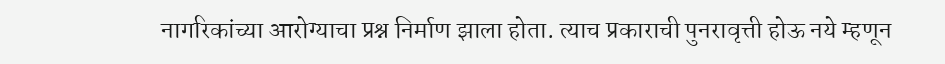नागरिकांच्या आरोग्याचा प्रश्न निर्माण झाला होता. त्याच प्रकाराची पुनरावृत्ती होऊ नये म्हणून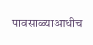पावसाळ्याआधीच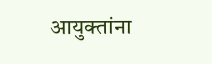आयुक्तांना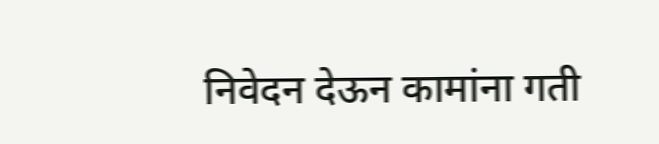निवेदन देऊन कामांना गती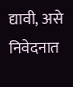द्यावी, असे निवेदनात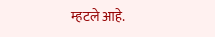म्हटले आहे.